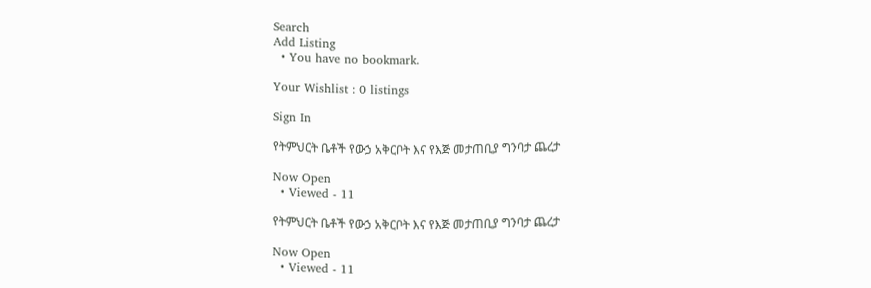Search
Add Listing
  • You have no bookmark.

Your Wishlist : 0 listings

Sign In

የትምህርት ቤቶች የውኃ አቅርቦት እና የእጅ መታጠቢያ ግንባታ ጨረታ

Now Open
  • Viewed - 11

የትምህርት ቤቶች የውኃ አቅርቦት እና የእጅ መታጠቢያ ግንባታ ጨረታ

Now Open
  • Viewed - 11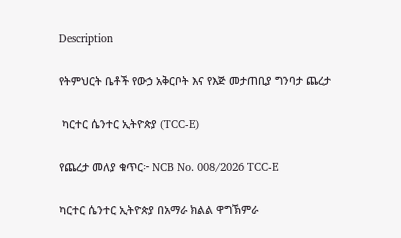Description

የትምህርት ቤቶች የውኃ አቅርቦት እና የእጅ መታጠቢያ ግንባታ ጨረታ

 ካርተር ሴንተር ኢትዮጵያ (TCC-E)

የጨረታ መለያ ቁጥር፦ NCB No. 008/2026 TCC-E

ካርተር ሴንተር ኢትዮጵያ በአማራ ክልል ዋግኽምራ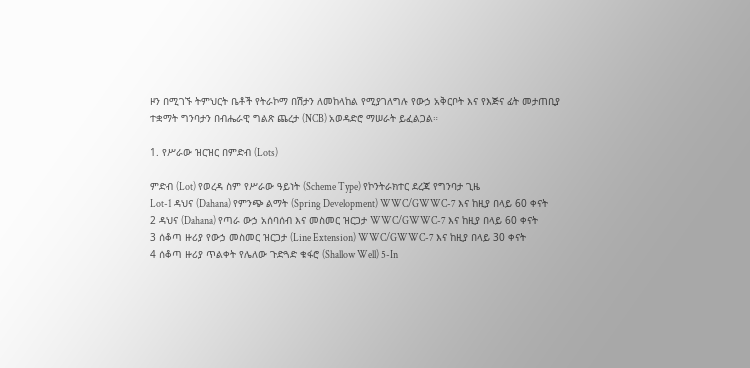ዞን በሚገኙ ትምህርት ቤቶች የትራኮማ በሽታን ለመከላከል የሚያገለግሉ የውኃ አቅርቦት እና የእጅና ፊት መታጠቢያ ተቋማት ግንባታን በብሔራዊ ግልጽ ጨረታ (NCB) አወዳድሮ ማሠራት ይፈልጋል።

1. የሥራው ዝርዝር በምድብ (Lots)

ምድብ (Lot) የወረዳ ስም የሥራው ዓይነት (Scheme Type) የኮንትራክተር ደረጃ የግንባታ ጊዜ
Lot-1 ዳህና (Dahana) የምንጭ ልማት (Spring Development) WWC/GWWC-7 እና ከዚያ በላይ 60 ቀናት
2 ዳህና (Dahana) የጣራ ውኃ አሰባሰብ እና መስመር ዝርጋታ WWC/GWWC-7 እና ከዚያ በላይ 60 ቀናት
3 ሰቆጣ ዙሪያ የውኃ መስመር ዝርጋታ (Line Extension) WWC/GWWC-7 እና ከዚያ በላይ 30 ቀናት
4 ሰቆጣ ዙሪያ ጥልቀት የሌለው ጉድጓድ ቁፋሮ (Shallow Well) 5-In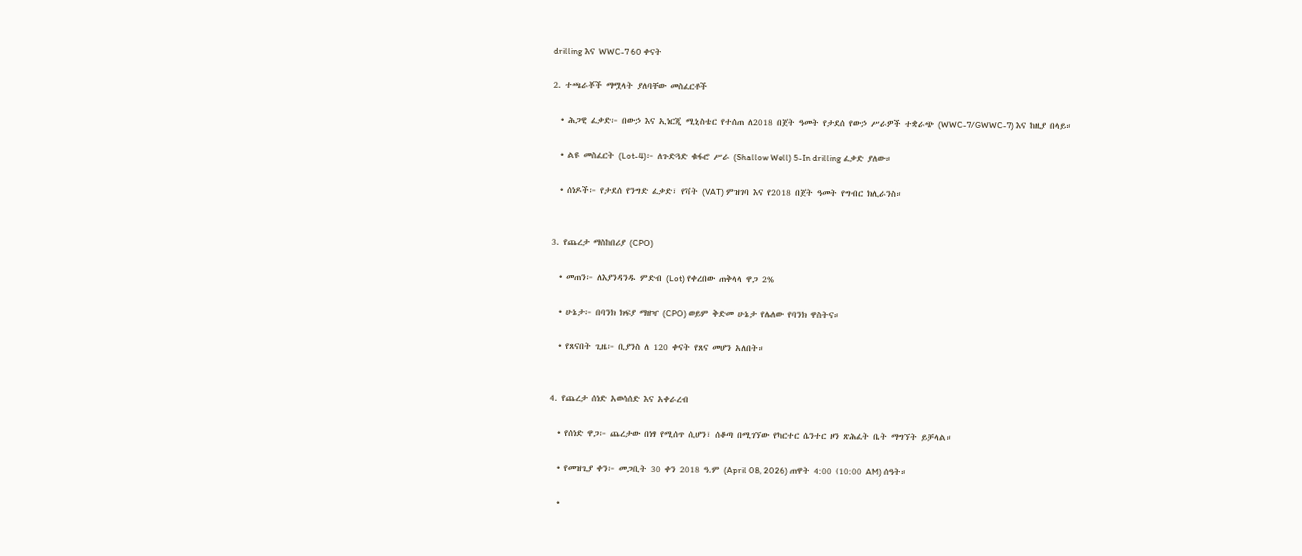drilling እና WWC-7 60 ቀናት

2. ተጫራቾች ማሟላት ያለባቸው መስፈርቶች

  • ሕጋዊ ፈቃድ፦ በውኃ እና ኢነርጂ ሚኒስቴር የተሰጠ ለ2018 በጀት ዓመት የታደሰ የውኃ ሥራዎች ተቋራጭ (WWC-7/GWWC-7) እና ከዚያ በላይ።

  • ልዩ መስፈርት (Lot-4)፦ ለጉድጓድ ቁፋሮ ሥራ (Shallow Well) 5-In drilling ፈቃድ ያለው።

  • ሰነዶች፦ የታደሰ የንግድ ፈቃድ፣ የቫት (VAT) ምዝገባ እና የ2018 በጀት ዓመት የግብር ክሊራንስ።


3. የጨረታ ማስከበሪያ (CPO)

  • መጠን፦ ለእያንዳንዱ ምድብ (Lot) የቀረበው ጠቅላላ ዋጋ 2%

  • ሁኔታ፦ በባንክ ክፍያ ማዘዣ (CPO) ወይም ቅድመ ሁኔታ የሌለው የባንክ ዋስትና።

  • የጸናበት ጊዜ፦ ቢያንስ ለ 120 ቀናት የጸና መሆን አለበት።


4. የጨረታ ሰነድ አወሳሰድ እና አቀራረብ

  • የሰነድ ዋጋ፦ ጨረታው በነፃ የሚሰጥ ሲሆን፣ ሰቆጣ በሚገኘው የካርተር ሴንተር ዞን ጽሕፈት ቤት ማግኘት ይቻላል።

  • የመዝጊያ ቀን፦ መጋቢት 30 ቀን 2018 ዓ.ም (April 08, 2026) ጠዋት 4:00 (10:00 AM) ሰዓት።

  •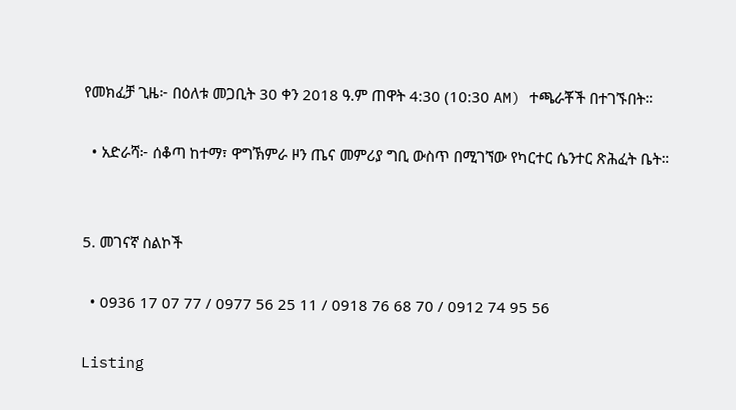የመክፈቻ ጊዜ፦ በዕለቱ መጋቢት 30 ቀን 2018 ዓ.ም ጠዋት 4:30 (10:30 AM) ተጫራቾች በተገኙበት።

  • አድራሻ፦ ሰቆጣ ከተማ፣ ዋግኽምራ ዞን ጤና መምሪያ ግቢ ውስጥ በሚገኘው የካርተር ሴንተር ጽሕፈት ቤት።


5. መገናኛ ስልኮች

  • 0936 17 07 77 / 0977 56 25 11 / 0918 76 68 70 / 0912 74 95 56

Listing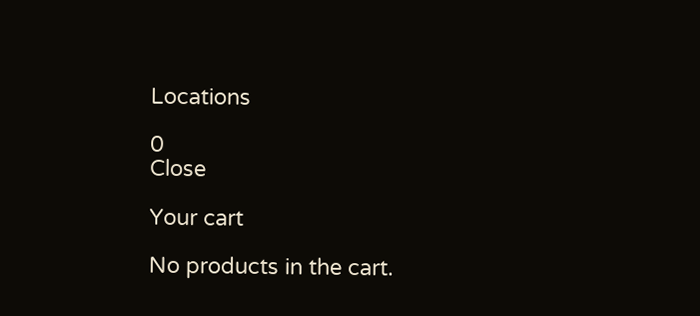Locations

0
Close

Your cart

No products in the cart.